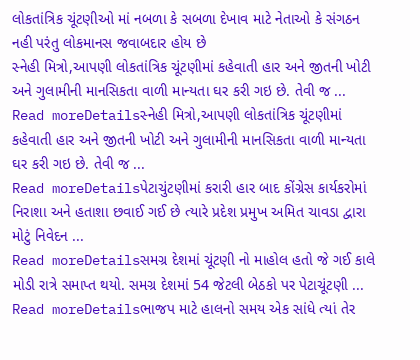લોકતાંત્રિક ચૂંટણીઓ માં નબળા કે સબળા દેખાવ માટે નેતાઓ કે સંગઠન નહી પરંતુ લોકમાનસ જવાબદાર હોય છે
સ્નેહી મિત્રો,આપણી લોકતાંત્રિક ચૂંટણીમાં કહેવાતી હાર અને જીતની ખોટી અને ગુલામીની માનસિકતા વાળી માન્યતા ઘર કરી ગઇ છે. તેવી જ ...
Read moreDetailsસ્નેહી મિત્રો,આપણી લોકતાંત્રિક ચૂંટણીમાં કહેવાતી હાર અને જીતની ખોટી અને ગુલામીની માનસિકતા વાળી માન્યતા ઘર કરી ગઇ છે. તેવી જ ...
Read moreDetailsપેટાચુંટણીમાં કરારી હાર બાદ કોંગ્રેસ કાર્યકરોમાં નિરાશા અને હતાશા છવાઈ ગઈ છે ત્યારે પ્રદેશ પ્રમુખ અમિત ચાવડા દ્વારા મોટું નિવેદન ...
Read moreDetailsસમગ્ર દેશમાં ચૂંટણી નો માહોલ હતો જે ગઈ કાલે મોડી રાત્રે સમાપ્ત થયો. સમગ્ર દેશમાં 54 જેટલી બેઠકો પર પેટાચૂંટણી ...
Read moreDetailsભાજપ માટે હાલનો સમય એક સાંધે ત્યાં તેર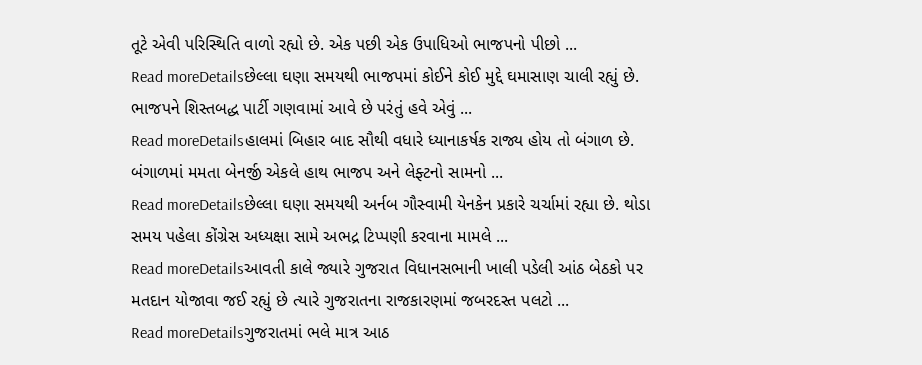તૂટે એવી પરિસ્થિતિ વાળો રહ્યો છે. એક પછી એક ઉપાધિઓ ભાજપનો પીછો ...
Read moreDetailsછેલ્લા ઘણા સમયથી ભાજપમાં કોઈને કોઈ મુદ્દે ઘમાસાણ ચાલી રહ્યું છે. ભાજપને શિસ્તબદ્ધ પાર્ટી ગણવામાં આવે છે પરંતું હવે એવું ...
Read moreDetailsહાલમાં બિહાર બાદ સૌથી વધારે ધ્યાનાકર્ષક રાજ્ય હોય તો બંગાળ છે. બંગાળમાં મમતા બેનર્જી એકલે હાથ ભાજપ અને લેફ્ટનો સામનો ...
Read moreDetailsછેલ્લા ઘણા સમયથી અર્નબ ગૌસ્વામી યેનકેન પ્રકારે ચર્ચામાં રહ્યા છે. થોડા સમય પહેલા કોંગ્રેસ અધ્યક્ષા સામે અભદ્ર ટિપ્પણી કરવાના મામલે ...
Read moreDetailsઆવતી કાલે જ્યારે ગુજરાત વિધાનસભાની ખાલી પડેલી આંઠ બેઠકો પર મતદાન યોજાવા જઈ રહ્યું છે ત્યારે ગુજરાતના રાજકારણમાં જબરદસ્ત પલટો ...
Read moreDetailsગુજરાતમાં ભલે માત્ર આઠ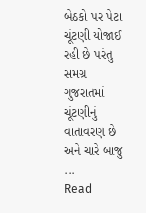બેઠકો પર પેટા ચૂંટણી યોજાઈ રહી છે પરંતુ સમગ્ર ગુજરાતમાં ચૂંટણીનું વાતાવરણ છે અને ચારે બાજુ ...
Read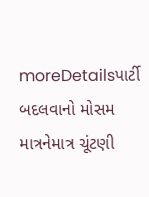moreDetailsપાર્ટી બદલવાનો મોસમ માત્રનેમાત્ર ચૂંટણી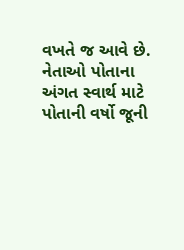વખતે જ આવે છે. નેતાઓ પોતાના અંગત સ્વાર્થ માટે પોતાની વર્ષો જૂની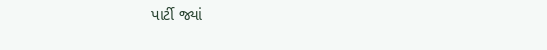પાર્ટી જ્યાં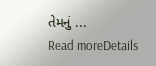તેમનું ...
Read moreDetails